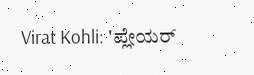Virat Kohli: 'ಪ್ಲೇಯರ್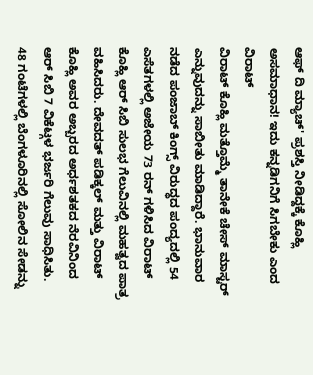ಆಫ್ ದಿ ಮ್ಯಾಚ್' ಪ್ರಶಸ್ತಿ ನೀಡಿದ್ದಕ್ಕೆ ಕೊಹ್ಲಿ ಅಸಮಾಧಾನ! ಇದು ಕನ್ನಡಿಗನಿಗೆ ಸಿಗಬೇಕು ಎಂದ ವಿರಾಟ್
ವಿರಾಟ್ ಕೊಹ್ಲಿ ಮತ್ತೊಮ್ಮೆ ತಾನೇಕೆ ಚೇಸ್ ಮಾಸ್ಟರ್ ಎನ್ನುವುದನ್ನು ಸಾಬೀತು ಮಾಡಿದ್ದಾರೆ. ಭಾನುವಾರ ನಡೆದ ಪಂಜಾಬ್ ಕಿಂಗ್ಸ್ ವಿರುದ್ಧದ ಪಂದ್ಯದಲ್ಲಿ 54 ಎಸೆತಗಳಲ್ಲಿ ಅಜೇಯ 73 ರನ್ ಗಳಿಸಿದ ವಿರಾಟ್ ಕೊಹ್ಲಿ ಆರ್ ಸಿಬಿ ಸುಲಭ ಗೆಲುವಿನಲ್ಲಿ ಮಹತ್ವದ ಪಾತ್ರ ವಹಿಸಿದರು. ದೇವದತ್ ಪಡಿಕ್ಕಲ್ ಮತ್ತು ವಿರಾಟ್ ಕೊಹ್ಲಿ ಅವರ ಅಬ್ಬರದ ಅರ್ಧಶತಕದ ನೆರವಿನಿಂದ ಆರ್ ಸಿಬಿ 7 ವಿಕೆಟ್ಗಳ ಭರ್ಜರಿ ಗೆಲುವು ಸಾಧಿಸಿತು.
48 ಗಂಟೆಗಳಲ್ಲಿ ಬೆಂಗಳೂರಿನಲ್ಲಿ ಸೋಲಿನ ಸೇಡನ್ನು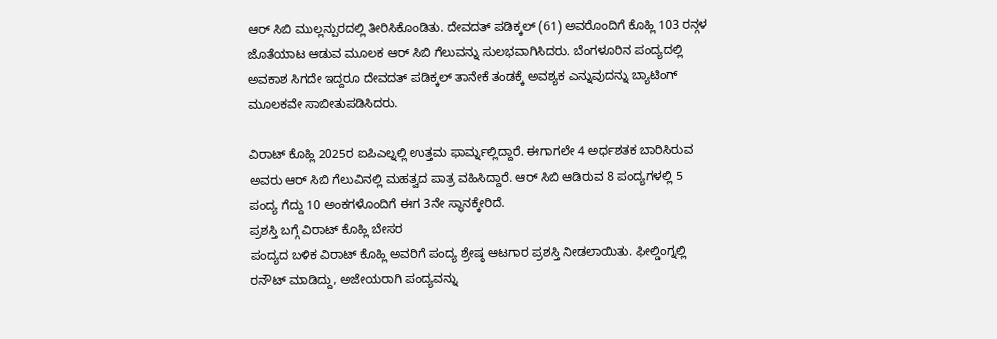ಆರ್ ಸಿಬಿ ಮುಲ್ಲನ್ಪುರದಲ್ಲಿ ತೀರಿಸಿಕೊಂಡಿತು. ದೇವದತ್ ಪಡಿಕ್ಕಲ್ (61) ಅವರೊಂದಿಗೆ ಕೊಹ್ಲಿ 103 ರನ್ಗಳ ಜೊತೆಯಾಟ ಆಡುವ ಮೂಲಕ ಆರ್ ಸಿಬಿ ಗೆಲುವನ್ನು ಸುಲಭವಾಗಿಸಿದರು. ಬೆಂಗಳೂರಿನ ಪಂದ್ಯದಲ್ಲಿ ಅವಕಾಶ ಸಿಗದೇ ಇದ್ದರೂ ದೇವದತ್ ಪಡಿಕ್ಕಲ್ ತಾನೇಕೆ ತಂಡಕ್ಕೆ ಅವಶ್ಯಕ ಎನ್ನುವುದನ್ನು ಬ್ಯಾಟಿಂಗ್ ಮೂಲಕವೇ ಸಾಬೀತುಪಡಿಸಿದರು.

ವಿರಾಟ್ ಕೊಹ್ಲಿ 2025ರ ಐಪಿಎಲ್ನಲ್ಲಿ ಉತ್ತಮ ಫಾರ್ಮ್ನಲ್ಲಿದ್ದಾರೆ. ಈಗಾಗಲೇ 4 ಅರ್ಧಶತಕ ಬಾರಿಸಿರುವ ಅವರು ಆರ್ ಸಿಬಿ ಗೆಲುವಿನಲ್ಲಿ ಮಹತ್ವದ ಪಾತ್ರ ವಹಿಸಿದ್ದಾರೆ. ಆರ್ ಸಿಬಿ ಆಡಿರುವ 8 ಪಂದ್ಯಗಳಲ್ಲಿ 5 ಪಂದ್ಯ ಗೆದ್ದು 10 ಅಂಕಗಳೊಂದಿಗೆ ಈಗ 3ನೇ ಸ್ಥಾನಕ್ಕೇರಿದೆ.
ಪ್ರಶಸ್ತಿ ಬಗ್ಗೆ ವಿರಾಟ್ ಕೊಹ್ಲಿ ಬೇಸರ
ಪಂದ್ಯದ ಬಳಿಕ ವಿರಾಟ್ ಕೊಹ್ಲಿ ಅವರಿಗೆ ಪಂದ್ಯ ಶ್ರೇಷ್ಠ ಆಟಗಾರ ಪ್ರಶಸ್ತಿ ನೀಡಲಾಯಿತು. ಫೀಲ್ಡಿಂಗ್ನಲ್ಲಿ ರನೌಟ್ ಮಾಡಿದ್ದು, ಅಜೇಯರಾಗಿ ಪಂದ್ಯವನ್ನು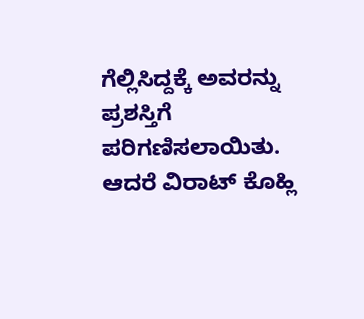ಗೆಲ್ಲಿಸಿದ್ದಕ್ಕೆ ಅವರನ್ನು ಪ್ರಶಸ್ತಿಗೆ ಪರಿಗಣಿಸಲಾಯಿತು. ಆದರೆ ವಿರಾಟ್ ಕೊಹ್ಲಿ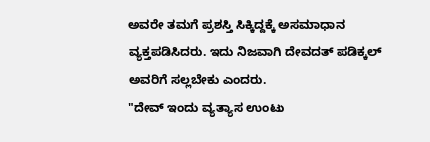ಅವರೇ ತಮಗೆ ಪ್ರಶಸ್ತಿ ಸಿಕ್ಕಿದ್ದಕ್ಕೆ ಅಸಮಾಧಾನ ವ್ಯಕ್ತಪಡಿಸಿದರು. ಇದು ನಿಜವಾಗಿ ದೇವದತ್ ಪಡಿಕ್ಕಲ್ ಅವರಿಗೆ ಸಲ್ಲಬೇಕು ಎಂದರು.
"ದೇವ್ ಇಂದು ವ್ಯತ್ಯಾಸ ಉಂಟು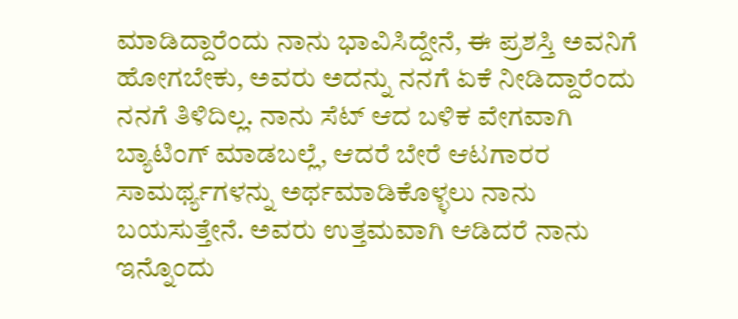ಮಾಡಿದ್ದಾರೆಂದು ನಾನು ಭಾವಿಸಿದ್ದೇನೆ, ಈ ಪ್ರಶಸ್ತಿ ಅವನಿಗೆ ಹೋಗಬೇಕು, ಅವರು ಅದನ್ನು ನನಗೆ ಏಕೆ ನೀಡಿದ್ದಾರೆಂದು ನನಗೆ ತಿಳಿದಿಲ್ಲ. ನಾನು ಸೆಟ್ ಆದ ಬಳಿಕ ವೇಗವಾಗಿ ಬ್ಯಾಟಿಂಗ್ ಮಾಡಬಲ್ಲೆ, ಆದರೆ ಬೇರೆ ಆಟಗಾರರ ಸಾಮರ್ಥ್ಯಗಳನ್ನು ಅರ್ಥಮಾಡಿಕೊಳ್ಳಲು ನಾನು ಬಯಸುತ್ತೇನೆ. ಅವರು ಉತ್ತಮವಾಗಿ ಆಡಿದರೆ ನಾನು ಇನ್ನೊಂದು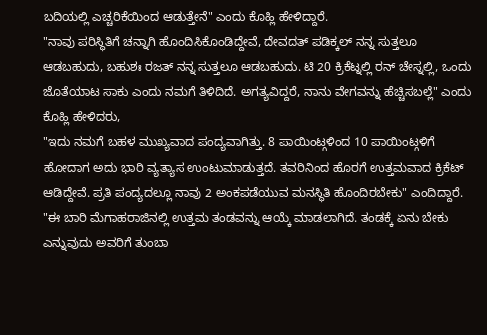ಬದಿಯಲ್ಲಿ ಎಚ್ಚರಿಕೆಯಿಂದ ಆಡುತ್ತೇನೆ" ಎಂದು ಕೊಹ್ಲಿ ಹೇಳಿದ್ದಾರೆ.
"ನಾವು ಪರಿಸ್ಥಿತಿಗೆ ಚನ್ನಾಗಿ ಹೊಂದಿಸಿಕೊಂಡಿದ್ದೇವೆ, ದೇವದತ್ ಪಡಿಕ್ಕಲ್ ನನ್ನ ಸುತ್ತಲೂ ಆಡಬಹುದು, ಬಹುಶಃ ರಜತ್ ನನ್ನ ಸುತ್ತಲೂ ಆಡಬಹುದು. ಟಿ 20 ಕ್ರಿಕೆಟ್ನಲ್ಲಿ ರನ್ ಚೇಸ್ನಲ್ಲಿ, ಒಂದು ಜೊತೆಯಾಟ ಸಾಕು ಎಂದು ನಮಗೆ ತಿಳಿದಿದೆ. ಅಗತ್ಯವಿದ್ದರೆ, ನಾನು ವೇಗವನ್ನು ಹೆಚ್ಚಿಸಬಲ್ಲೆ" ಎಂದು ಕೊಹ್ಲಿ ಹೇಳಿದರು,
"ಇದು ನಮಗೆ ಬಹಳ ಮುಖ್ಯವಾದ ಪಂದ್ಯವಾಗಿತ್ತು. 8 ಪಾಯಿಂಟ್ಗಳಿಂದ 10 ಪಾಯಿಂಟ್ಗಳಿಗೆ ಹೋದಾಗ ಅದು ಭಾರಿ ವ್ಯತ್ಯಾಸ ಉಂಟುಮಾಡುತ್ತದೆ. ತವರಿನಿಂದ ಹೊರಗೆ ಉತ್ತಮವಾದ ಕ್ರಿಕೆಟ್ ಆಡಿದ್ದೇವೆ. ಪ್ರತಿ ಪಂದ್ಯದಲ್ಲೂ ನಾವು 2 ಅಂಕಪಡೆಯುವ ಮನಸ್ಥಿತಿ ಹೊಂದಿರಬೇಕು" ಎಂದಿದ್ದಾರೆ.
"ಈ ಬಾರಿ ಮೆಗಾಹರಾಜಿನಲ್ಲಿ ಉತ್ತಮ ತಂಡವನ್ನು ಆಯ್ಕೆ ಮಾಡಲಾಗಿದೆ. ತಂಡಕ್ಕೆ ಏನು ಬೇಕು ಎನ್ನುವುದು ಅವರಿಗೆ ತುಂಬಾ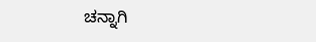ಚನ್ನಾಗಿ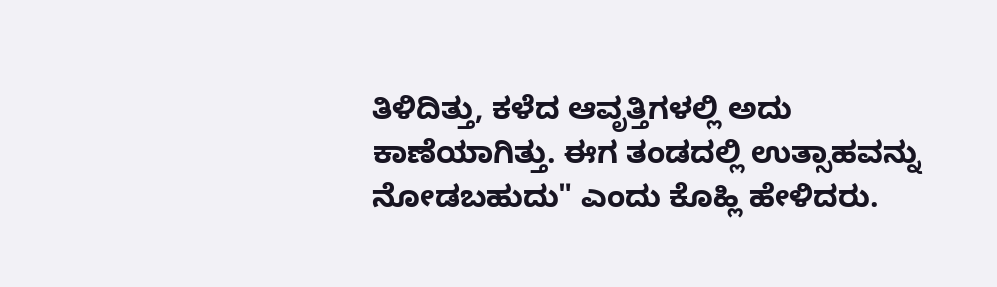ತಿಳಿದಿತ್ತು, ಕಳೆದ ಆವೃತ್ತಿಗಳಲ್ಲಿ ಅದು ಕಾಣೆಯಾಗಿತ್ತು. ಈಗ ತಂಡದಲ್ಲಿ ಉತ್ಸಾಹವನ್ನು ನೋಡಬಹುದು" ಎಂದು ಕೊಹ್ಲಿ ಹೇಳಿದರು.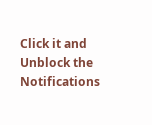Click it and Unblock the Notifications